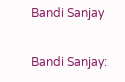Bandi Sanjay

Bandi Sanjay: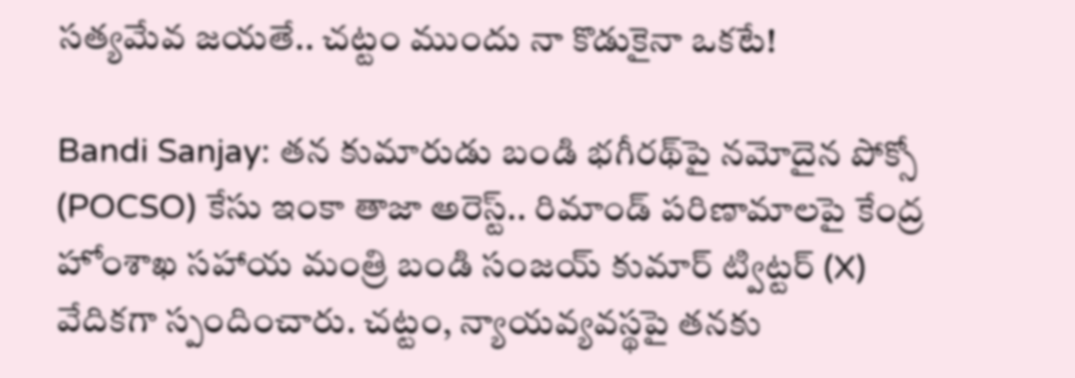సత్యమేవ జయతే.. చట్టం ముందు నా కొడుకైనా ఒకటే!

Bandi Sanjay: తన కుమారుడు బండి భగీరథ్‌పై నమోదైన పోక్సో (POCSO) కేసు ఇంకా తాజా అరెస్ట్.. రిమాండ్ పరిణామాలపై కేంద్ర హోంశాఖ సహాయ మంత్రి బండి సంజయ్ కుమార్ ట్విట్టర్ (X) వేదికగా స్పందించారు. చట్టం, న్యాయవ్యవస్థపై తనకు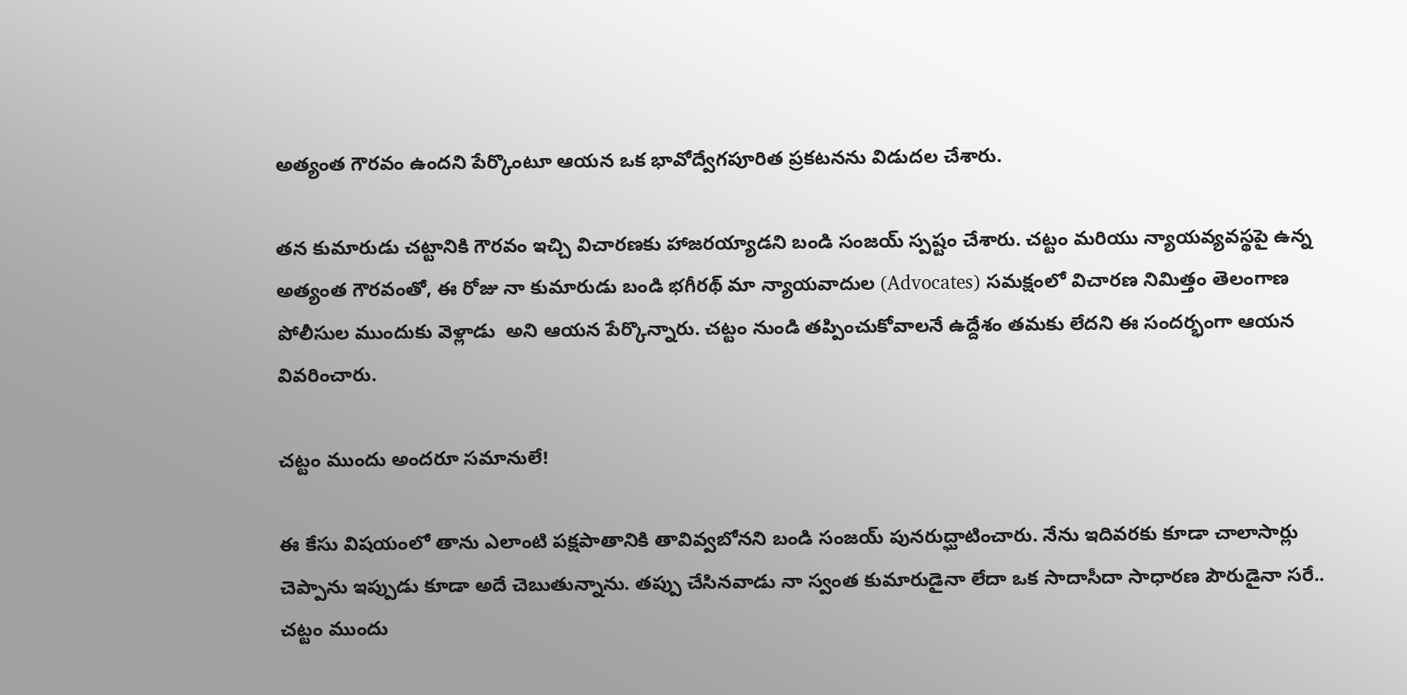అత్యంత గౌరవం ఉందని పేర్కొంటూ ఆయన ఒక భావోద్వేగపూరిత ప్రకటనను విడుదల చేశారు.

తన కుమారుడు చట్టానికి గౌరవం ఇచ్చి విచారణకు హాజరయ్యాడని బండి సంజయ్ స్పష్టం చేశారు. చట్టం మరియు న్యాయవ్యవస్థపై ఉన్న అత్యంత గౌరవంతో, ఈ రోజు నా కుమారుడు బండి భగీరథ్ మా న్యాయవాదుల (Advocates) సమక్షంలో విచారణ నిమిత్తం తెలంగాణ పోలీసుల ముందుకు వెళ్లాడు  అని ఆయన పేర్కొన్నారు. చట్టం నుండి తప్పించుకోవాలనే ఉద్దేశం తమకు లేదని ఈ సందర్భంగా ఆయన వివరించారు.

చట్టం ముందు అందరూ సమానులే!

ఈ కేసు విషయంలో తాను ఎలాంటి పక్షపాతానికి తావివ్వబోనని బండి సంజయ్ పునరుద్ఘాటించారు. నేను ఇదివరకు కూడా చాలాసార్లు చెప్పాను ఇప్పుడు కూడా అదే చెబుతున్నాను. తప్పు చేసినవాడు నా స్వంత కుమారుడైనా లేదా ఒక సాదాసీదా సాధారణ పౌరుడైనా సరే.. చట్టం ముందు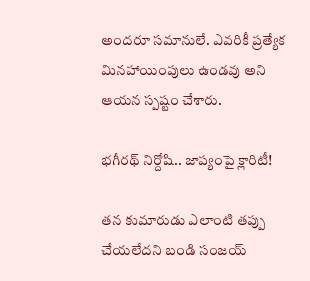అందరూ సమానులే. ఎవరికీ ప్రత్యేక మినహాయింపులు ఉండవు అని ఆయన స్పష్టం చేశారు.

భగీరథ్ నిర్దోషి.. జాప్యంపై క్లారిటీ!

తన కుమారుడు ఎలాంటి తప్పు చేయలేదని బండి సంజయ్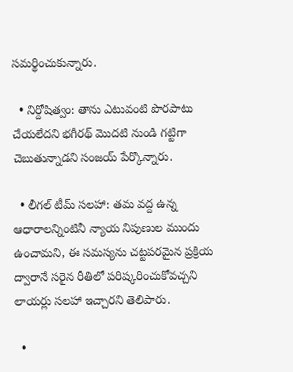సమర్థించుకున్నారు.

  • నిర్దోషిత్వం: తాను ఎటువంటి పొరపాటు చేయలేదని భగీరథ్ మొదటి నుండి గట్టిగా చెబుతున్నాడని సంజయ్ పేర్కొన్నారు.

  • లీగల్ టీమ్ సలహా: తమ వద్ద ఉన్న ఆధారాలన్నింటినీ న్యాయ నిపుణుల ముందు ఉంచామని, ఈ సమస్యను చట్టపరమైన ప్రక్రియ ద్వారానే సరైన రీతిలో పరిష్కరించుకోవచ్చని లాయర్లు సలహా ఇచ్చారని తెలిపారు.

  •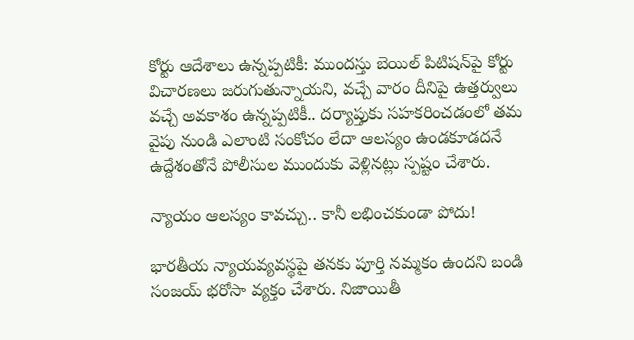కోర్టు ఆదేశాలు ఉన్నప్పటికీ: ముందస్తు బెయిల్ పిటిషన్‌పై కోర్టు విచారణలు జరుగుతున్నాయని, వచ్చే వారం దీనిపై ఉత్తర్వులు వచ్చే అవకాశం ఉన్నప్పటికీ.. దర్యాప్తుకు సహకరించడంలో తమ వైపు నుండి ఎలాంటి సంకోచం లేదా ఆలస్యం ఉండకూడదనే ఉద్దేశంతోనే పోలీసుల ముందుకు వెళ్లినట్లు స్పష్టం చేశారు.

న్యాయం ఆలస్యం కావచ్చు.. కానీ లభించకుండా పోదు!

భారతీయ న్యాయవ్యవస్థపై తనకు పూర్తి నమ్మకం ఉందని బండి సంజయ్ భరోసా వ్యక్తం చేశారు. నిజాయితీ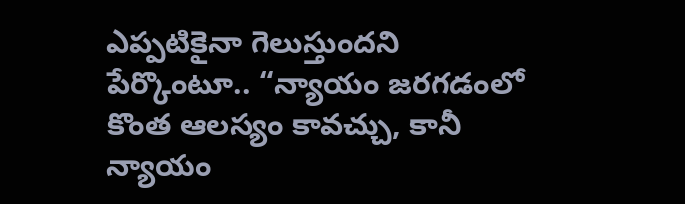ఎప్పటికైనా గెలుస్తుందని పేర్కొంటూ.. “న్యాయం జరగడంలో కొంత ఆలస్యం కావచ్చు, కానీ న్యాయం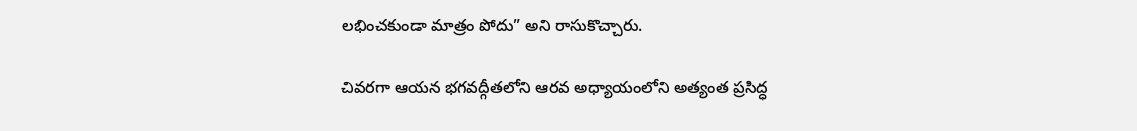లభించకుండా మాత్రం పోదు” అని రాసుకొచ్చారు.

చివరగా ఆయన భగవద్గీతలోని ఆరవ అధ్యాయంలోని అత్యంత ప్రసిద్ధ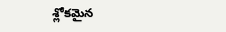శ్లోకమైన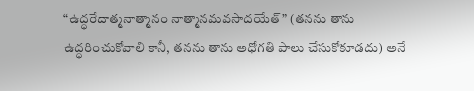“ఉద్ధరేదాత్మనాత్మానం నాత్మానమవసాదయేత్” (తనను తాను ఉద్ధరించుకోవాలి కానీ, తనను తాను అధోగతి పాలు చేసుకోకూడదు) అనే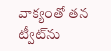వాక్యంతో తన ట్వీట్‌ను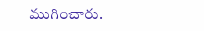ముగించారు.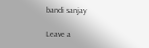bandi sanjay

Leave a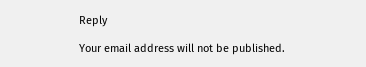Reply

Your email address will not be published.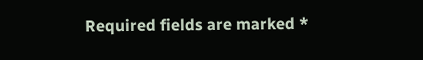Required fields are marked *